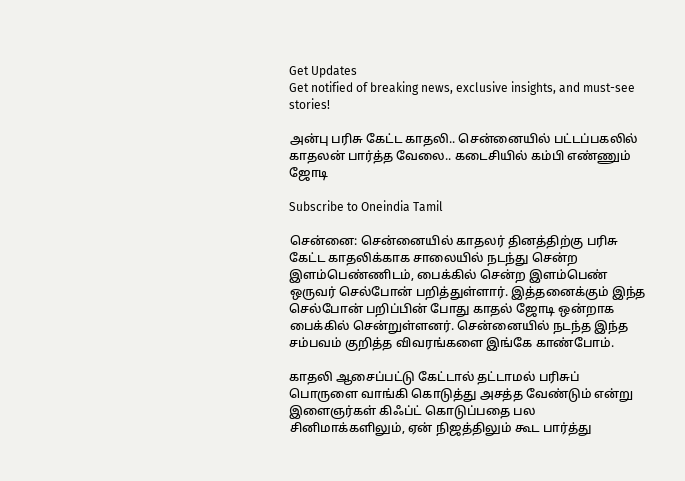Get Updates
Get notified of breaking news, exclusive insights, and must-see stories!

அன்பு பரிசு கேட்ட காதலி.. சென்னையில் பட்டப்பகலில் காதலன் பார்த்த வேலை.. கடைசியில் கம்பி எண்ணும் ஜோடி

Subscribe to Oneindia Tamil

சென்னை: சென்னையில் காதலர் தினத்திற்கு பரிசு கேட்ட காதலிக்காக சாலையில் நடந்து சென்ற இளம்பெண்ணிடம், பைக்கில் சென்ற இளம்பெண் ஒருவர் செல்போன் பறித்துள்ளார். இத்தனைக்கும் இந்த செல்போன் பறிப்பின் போது காதல் ஜோடி ஒன்றாக பைக்கில் சென்றுள்ளனர். சென்னையில் நடந்த இந்த சம்பவம் குறித்த விவரங்களை இங்கே காண்போம்.

காதலி ஆசைப்பட்டு கேட்டால் தட்டாமல் பரிசுப் பொருளை வாங்கி கொடுத்து அசத்த வேண்டும் என்று இளைஞர்கள் கிஃப்ட் கொடுப்பதை பல சினிமாக்களிலும், ஏன் நிஜத்திலும் கூட பார்த்து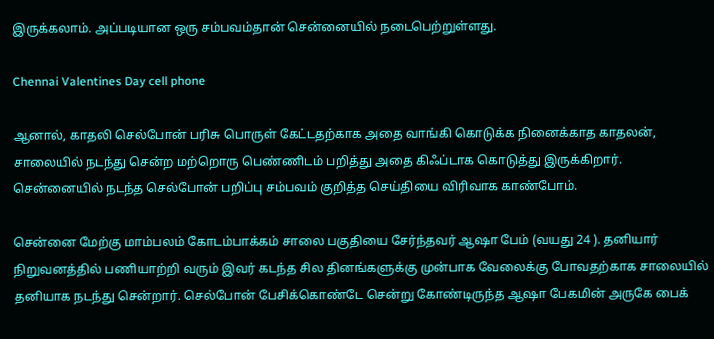இருக்கலாம். அப்படியான ஒரு சம்பவம்தான் சென்னையில் நடைபெற்றுள்ளது.

Chennai Valentines Day cell phone

ஆனால், காதலி செல்போன் பரிசு பொருள் கேட்டதற்காக அதை வாங்கி கொடுக்க நினைக்காத காதலன், சாலையில் நடந்து சென்ற மற்றொரு பெண்ணிடம் பறித்து அதை கிஃப்டாக கொடுத்து இருக்கிறார். சென்னையில் நடந்த செல்போன் பறிப்பு சம்பவம் குறித்த செய்தியை விரிவாக காண்போம்.

சென்னை மேற்கு மாம்பலம் கோடம்பாக்கம் சாலை பகுதியை சேர்ந்தவர் ஆஷா பேம் (வயது 24 ). தனியார் நிறுவனத்தில் பணியாற்றி வரும் இவர் கடந்த சில தினங்களுக்கு முன்பாக வேலைக்கு போவதற்காக சாலையில் தனியாக நடந்து சென்றார். செல்போன் பேசிக்கொண்டே சென்று கோண்டிருந்த ஆஷா பேகமின் அருகே பைக்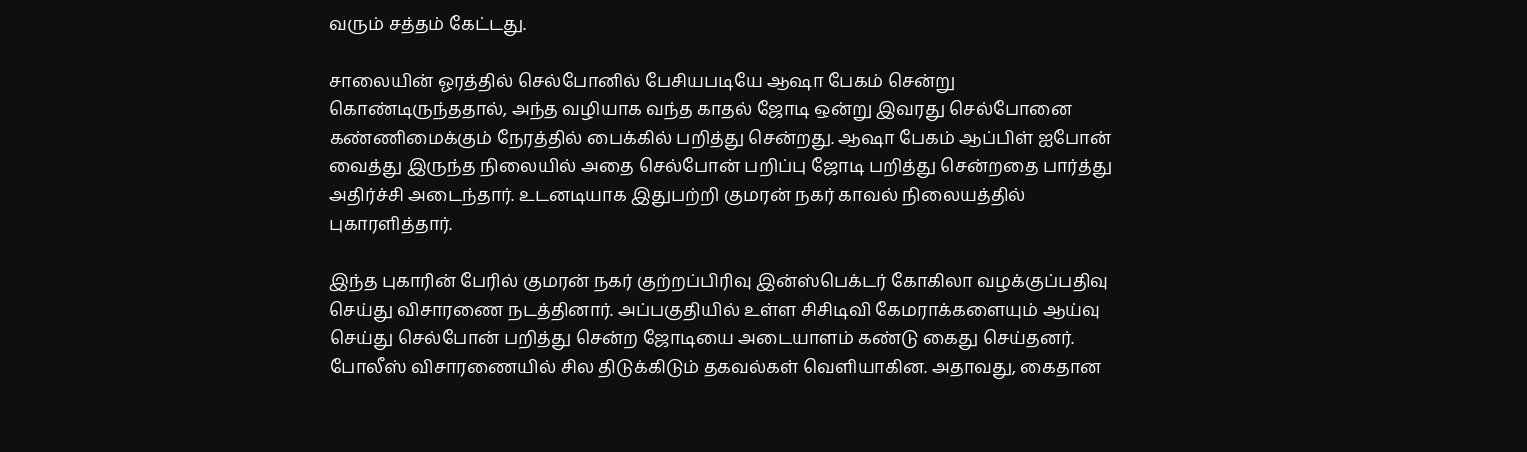வரும் சத்தம் கேட்டது.

சாலையின் ஓரத்தில் செல்போனில் பேசியபடியே ஆஷா பேகம் சென்று கொண்டிருந்ததால், அந்த வழியாக வந்த காதல் ஜோடி ஒன்று இவரது செல்போனை கண்ணிமைக்கும் நேரத்தில் பைக்கில் பறித்து சென்றது. ஆஷா பேகம் ஆப்பிள் ஐபோன் வைத்து இருந்த நிலையில் அதை செல்போன் பறிப்பு ஜோடி பறித்து சென்றதை பார்த்து அதிர்ச்சி அடைந்தார். உடனடியாக இதுபற்றி குமரன் நகர் காவல் நிலையத்தில் புகாரளித்தார்.

இந்த புகாரின் பேரில் குமரன் நகர் குற்றப்பிரிவு இன்ஸ்பெக்டர் கோகிலா வழக்குப்பதிவு செய்து விசாரணை நடத்தினார். அப்பகுதியில் உள்ள சிசிடிவி கேமராக்களையும் ஆய்வு செய்து செல்போன் பறித்து சென்ற ஜோடியை அடையாளம் கண்டு கைது செய்தனர். போலீஸ் விசாரணையில் சில திடுக்கிடும் தகவல்கள் வெளியாகின. அதாவது, கைதான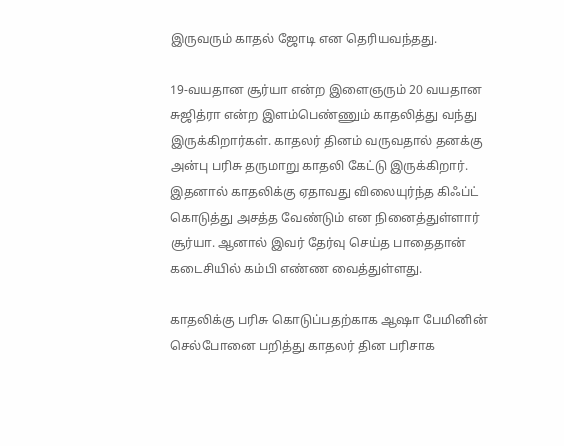இருவரும் காதல் ஜோடி என தெரியவந்தது.

19-வயதான சூர்யா என்ற இளைஞரும் 20 வயதான சுஜித்ரா என்ற இளம்பெண்ணும் காதலித்து வந்து இருக்கிறார்கள். காதலர் தினம் வருவதால் தனக்கு அன்பு பரிசு தருமாறு காதலி கேட்டு இருக்கிறார். இதனால் காதலிக்கு ஏதாவது விலையுர்ந்த கிஃப்ட் கொடுத்து அசத்த வேண்டும் என நினைத்துள்ளார் சூர்யா. ஆனால் இவர் தேர்வு செய்த பாதைதான் கடைசியில் கம்பி எண்ண வைத்துள்ளது.

காதலிக்கு பரிசு கொடுப்பதற்காக ஆஷா பேமினின் செல்போனை பறித்து காதலர் தின பரிசாக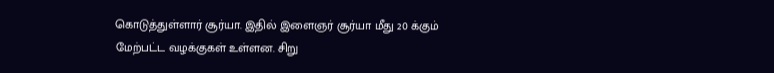கொடுத்துள்ளார் சூர்யா. இதில் இளைஞர் சூர்யா மீது 20 க்கும் மேற்பட்ட வழக்குகள் உள்ளன. சிறு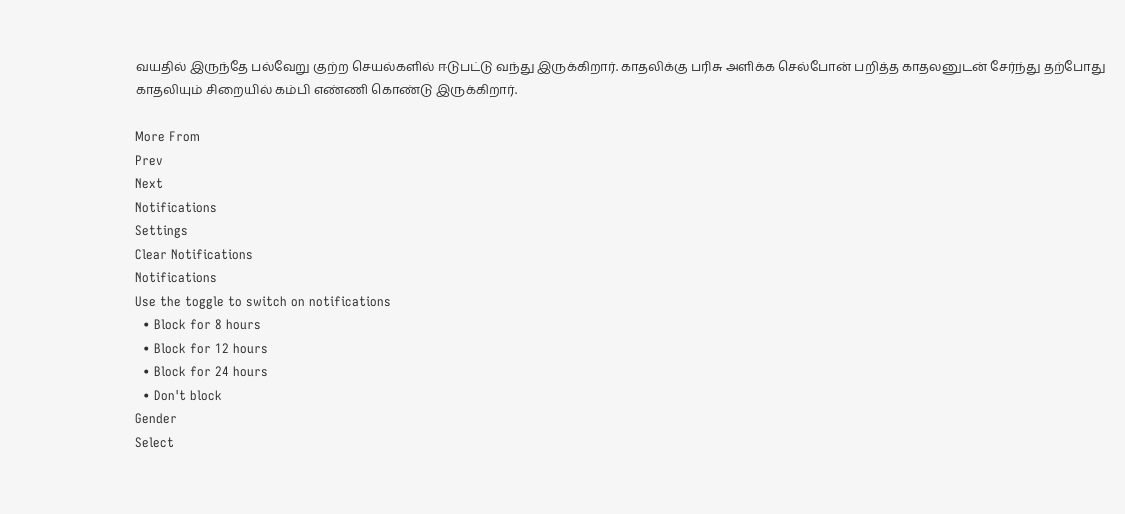வயதில் இருந்தே பல்வேறு குற்ற செயல்களில் ஈடுபட்டு வந்து இருக்கிறார். காதலிக்கு பரிசு அளிக்க செல்போன் பறித்த காதலனுடன் சேர்ந்து தற்போது காதலியும் சிறையில் கம்பி எண்ணி கொண்டு இருக்கிறார்.

More From
Prev
Next
Notifications
Settings
Clear Notifications
Notifications
Use the toggle to switch on notifications
  • Block for 8 hours
  • Block for 12 hours
  • Block for 24 hours
  • Don't block
Gender
Select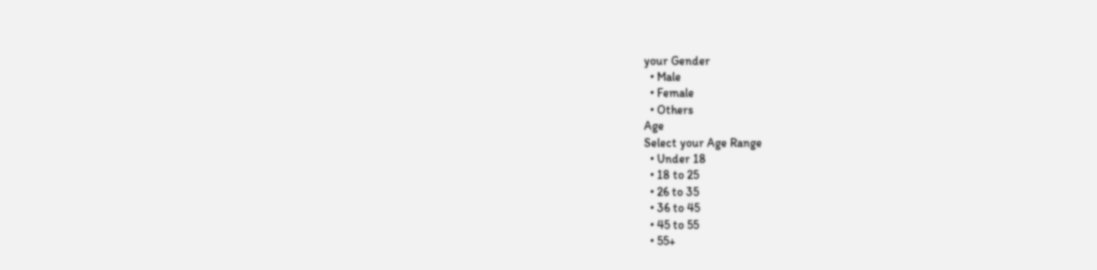your Gender
  • Male
  • Female
  • Others
Age
Select your Age Range
  • Under 18
  • 18 to 25
  • 26 to 35
  • 36 to 45
  • 45 to 55
  • 55+